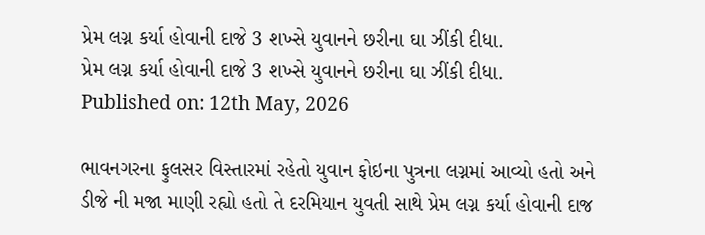પ્રેમ લગ્ન કર્યા હોવાની દાજે 3 શખ્સે યુવાનને છરીના ઘા ઝીંકી દીધા.
પ્રેમ લગ્ન કર્યા હોવાની દાજે 3 શખ્સે યુવાનને છરીના ઘા ઝીંકી દીધા.
Published on: 12th May, 2026

ભાવનગરના ફુલસર વિસ્તારમાં રહેતો યુવાન ફોઇના પુત્રના લગ્નમાં આવ્યો હતો અને ડીજે ની મજા માણી રહ્યો હતો તે દરમિયાન યુવતી સાથે પ્રેમ લગ્ન કર્યા હોવાની દાજ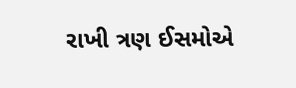રાખી ત્રણ ઈસમોએ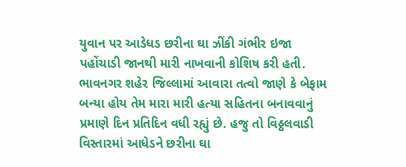યુવાન પર આડેધડ છરીના ઘા ઝીંકી ગંભીર ઇજા પહોંચાડી જાનથી મારી નાખવાની કોશિષ કરી હતી. ભાવનગર શહેર જિલ્લામાં આવારા તત્વો જાણે કે બેફામ બન્યા હોય તેમ મારા મારી હત્યા સહિતના બનાવવાનું પ્રમાણે દિન પ્રતિદિન વધી રહ્યું છે. હજુ તો વિઠ્ઠલવાડી વિસ્તારમાં આધેડને છરીના ઘા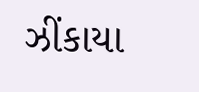ઝીંકાયા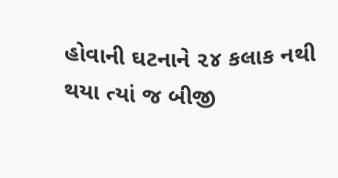હોવાની ઘટનાને ૨૪ કલાક નથી થયા ત્યાં જ બીજી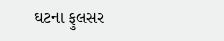ઘટના ફુલસર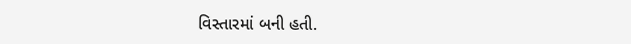વિસ્તારમાં બની હતી.